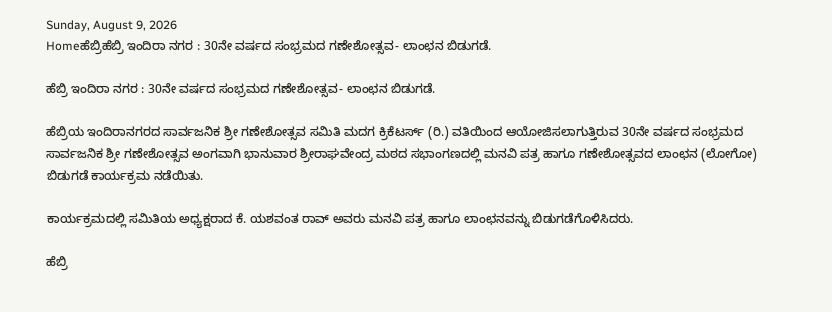Sunday, August 9, 2026
Homeಹೆಬ್ರಿಹೆಬ್ರಿ ಇಂದಿರಾ ನಗರ : 30ನೇ ವರ್ಷದ ಸಂಭ್ರಮದ ಗಣೇಶೋತ್ಸವ- ಲಾಂಛನ ಬಿಡುಗಡೆ.

ಹೆಬ್ರಿ ಇಂದಿರಾ ನಗರ : 30ನೇ ವರ್ಷದ ಸಂಭ್ರಮದ ಗಣೇಶೋತ್ಸವ- ಲಾಂಛನ ಬಿಡುಗಡೆ.

ಹೆಬ್ರಿಯ ಇಂದಿರಾನಗರದ ಸಾರ್ವಜನಿಕ ಶ್ರೀ ಗಣೇಶೋತ್ಸವ ಸಮಿತಿ ಮದಗ ಕ್ರಿಕೆಟರ್ಸ್ (ರಿ.) ವತಿಯಿಂದ ಆಯೋಜಿಸಲಾಗುತ್ತಿರುವ 30ನೇ ವರ್ಷದ ಸಂಭ್ರಮದ ಸಾರ್ವಜನಿಕ ಶ್ರೀ ಗಣೇಶೋತ್ಸವ ಅಂಗವಾಗಿ ಭಾನುವಾರ ಶ್ರೀರಾಘವೇಂದ್ರ ಮಠದ ಸಭಾಂಗಣದಲ್ಲಿ ಮನವಿ ಪತ್ರ ಹಾಗೂ ಗಣೇಶೋತ್ಸವದ ಲಾಂಛನ (ಲೋಗೋ) ಬಿಡುಗಡೆ ಕಾರ್ಯಕ್ರಮ ನಡೆಯಿತು.

ಕಾರ್ಯಕ್ರಮದಲ್ಲಿ ಸಮಿತಿಯ ಅಧ್ಯಕ್ಷರಾದ ಕೆ. ಯಶವಂತ ರಾವ್ ಅವರು ಮನವಿ ಪತ್ರ ಹಾಗೂ ಲಾಂಛನವನ್ನು ಬಿಡುಗಡೆಗೊಳಿಸಿದರು.

ಹೆಬ್ರಿ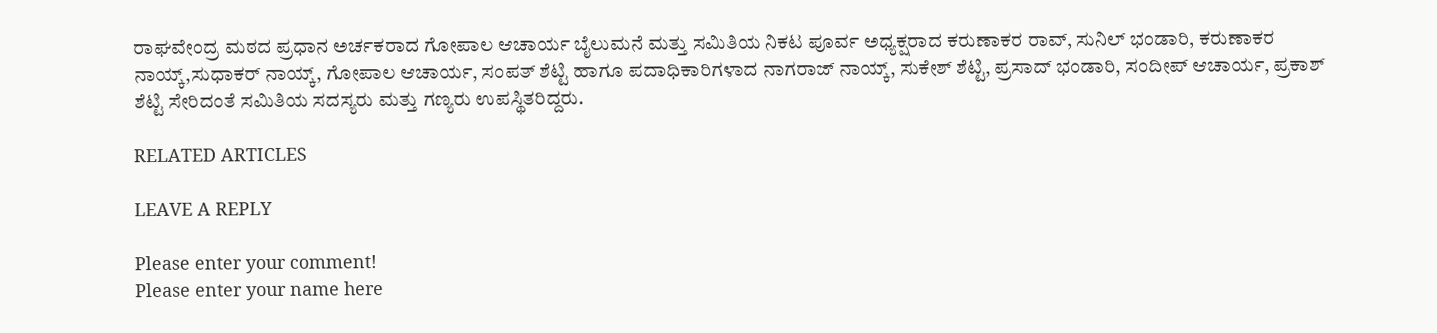ರಾಘವೇಂದ್ರ ಮಠದ ಪ್ರಧಾನ ಅರ್ಚಕರಾದ ಗೋಪಾಲ ಆಚಾರ್ಯ ಬೈಲುಮನೆ ಮತ್ತು ಸಮಿತಿಯ ನಿಕಟ ಪೂರ್ವ ಅಧ್ಯಕ್ಷರಾದ ಕರುಣಾಕರ ರಾವ್, ಸುನಿಲ್ ಭಂಡಾರಿ, ಕರುಣಾಕರ ನಾಯ್ಕ್,ಸುಧಾಕರ್ ನಾಯ್ಕ್, ಗೋಪಾಲ ಆಚಾರ್ಯ, ಸಂಪತ್ ಶೆಟ್ಟಿ ಹಾಗೂ ಪದಾಧಿಕಾರಿಗಳಾದ ನಾಗರಾಜ್ ನಾಯ್ಕ್, ಸುಕೇಶ್ ಶೆಟ್ಟಿ, ಪ್ರಸಾದ್ ಭಂಡಾರಿ, ಸಂದೀಪ್ ಆಚಾರ್ಯ, ಪ್ರಕಾಶ್ ಶೆಟ್ಟಿ ಸೇರಿದಂತೆ ಸಮಿತಿಯ ಸದಸ್ಯರು ಮತ್ತು ಗಣ್ಯರು ಉಪಸ್ಥಿತರಿದ್ದರು.

RELATED ARTICLES

LEAVE A REPLY

Please enter your comment!
Please enter your name here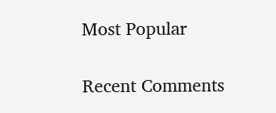Most Popular

Recent Comments